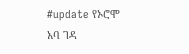#update የኦሮሞ አባ ገዳ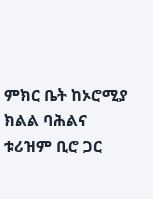ምክር ቤት ከኦሮሚያ ክልል ባሕልና ቱሪዝም ቢሮ ጋር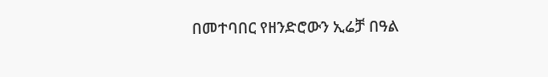በመተባበር የዘንድሮውን ኢሬቻ በዓል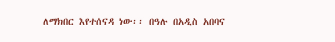ለማክበር እየተሰናዳ ነው፡፡ በዓሉ በአዲስ አበባና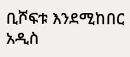ቢሾፍቱ እንደሚከበር አዲስ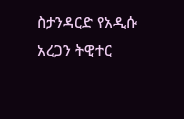ስታንዳርድ የአዲሱ አረጋን ትዊተር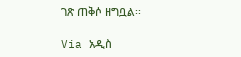ገጽ ጠቅሶ ዘግቧል፡፡

Via አዲስ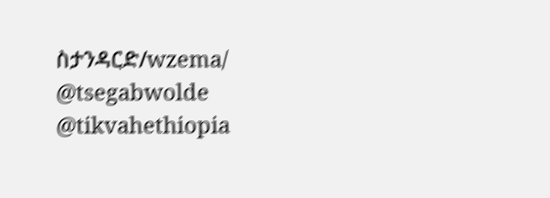ስታንዳርድ/wzema/
@tsegabwolde @tikvahethiopia